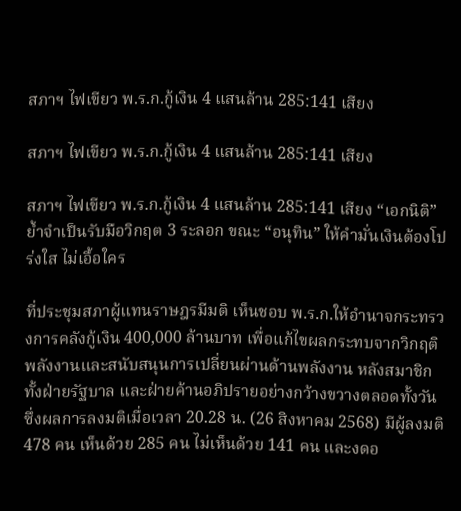สภาฯ ไฟเขียว พ.ร.ก.กู้เงิน 4 แสนล้าน 285:141 เสียง

สภาฯ ไฟเขียว พ.ร.ก.กู้เงิน 4 แสนล้าน 285:141 เสียง

สภาฯ ไฟเขียว พ.ร.ก.กู้เงิน 4 แสนล้าน 285:141 เสียง “เอกนิติ” ย้ำจำเป็นรับมือวิกฤต 3 ระลอก ขณะ “อนุทิน” ให้คำมั่นเงินต้องโปร่งใส ไม่เอื้อใคร

ที่ประชุมสภาผู้แทนราษฎรมีมติ เห็นชอบ พ.ร.ก.ให้อำนาจกระทรวงการคลังกู้เงิน 400,000 ล้านบาท เพื่อแก้ไขผลกระทบจากวิกฤติพลังงานและสนับสนุนการเปลี่ยนผ่านด้านพลังงาน หลังสมาชิกทั้งฝ่ายรัฐบาล และฝ่ายค้านอภิปรายอย่างกว้างขวางตลอดทั้งวัน ซึ่งผลการลงมติเมื่อเวลา 20.28 น. (26 สิงหาคม 2568) มีผู้ลงมติ 478 คน เห็นด้วย 285 คน ไม่เห็นด้วย 141 คน และงดอ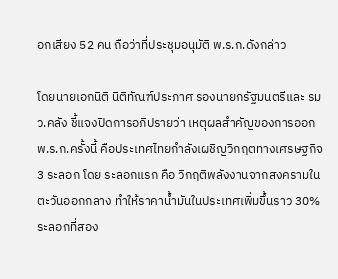อกเสียง 52 คน ถือว่าที่ประชุมอนุมัติ พ.ร.ก.ดังกล่าว

โดยนายเอกนิติ นิติทัณฑ์ประภาศ รองนายกรัฐมนตรีและ รมว.คลัง ชี้แจงปิดการอภิปรายว่า เหตุผลสำคัญของการออก พ.ร.ก.ครั้งนี้ คือประเทศไทยกำลังเผชิญวิกฤตทางเศรษฐกิจ 3 ระลอก โดย ระลอกแรก คือ วิกฤติพลังงานจากสงครามในตะวันออกกลาง ทำให้ราคาน้ำมันในประเทศเพิ่มขึ้นราว 30% ระลอกที่สอง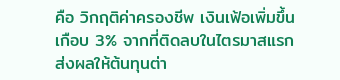คือ วิกฤติค่าครองชีพ เงินเฟ้อเพิ่มขึ้นเกือบ 3% จากที่ติดลบในไตรมาสแรก ส่งผลให้ต้นทุนต่า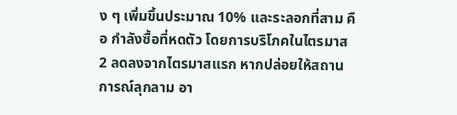ง ๆ เพิ่มขึ้นประมาณ 10% และระลอกที่สาม คือ กำลังซื้อที่หดตัว โดยการบริโภคในไตรมาส 2 ลดลงจากไตรมาสแรก หากปล่อยให้สถานการณ์ลุกลาม อา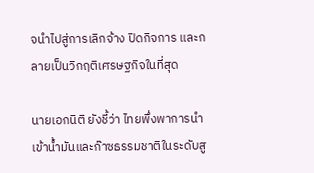จนำไปสู่การเลิกจ้าง ปิดกิจการ และกลายเป็นวิกฤติเศรษฐกิจในที่สุด

นายเอกนิติ ยังชี้ว่า ไทยพึ่งพาการนำเข้าน้ำมันและก๊าซธรรมชาติในระดับสู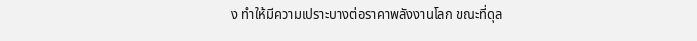ง ทำให้มีความเปราะบางต่อราคาพลังงานโลก ขณะที่ดุล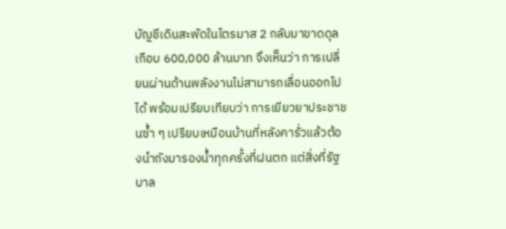บัญชีเดินสะพัดในไตรมาส 2 กลับมาขาดดุลเกือบ 600,000 ล้านบาท จึงเห็นว่า การเปลี่ยนผ่านด้านพลังงานไม่สามารถเลื่อนออกไปได้ พร้อมเปรียบเทียบว่า การเยียวยาประชาชนซ้ำ ๆ เปรียบเหมือนบ้านที่หลังคารั่วแล้วต้องนำถังมารองน้ำทุกครั้งที่ฝนตก แต่สิ่งที่รัฐบาล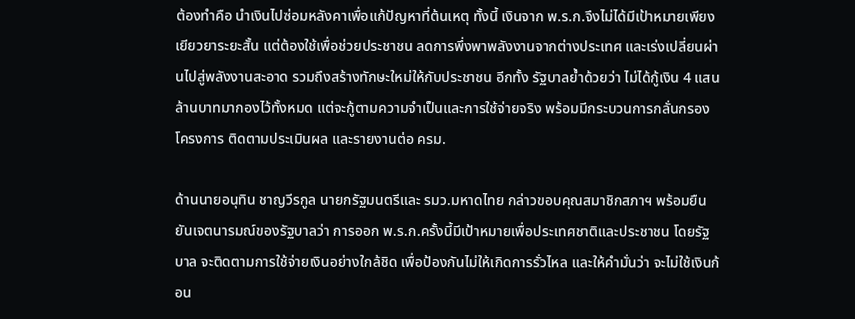ต้องทำคือ นำเงินไปซ่อมหลังคาเพื่อแก้ปัญหาที่ต้นเหตุ ทั้งนี้ เงินจาก พ.ร.ก.จึงไม่ได้มีเป้าหมายเพียงเยียวยาระยะสั้น แต่ต้องใช้เพื่อช่วยประชาชน ลดการพึ่งพาพลังงานจากต่างประเทศ และเร่งเปลี่ยนผ่านไปสู่พลังงานสะอาด รวมถึงสร้างทักษะใหม่ให้กับประชาชน อีกทั้ง รัฐบาลย้ำด้วยว่า ไม่ได้กู้เงิน 4 แสนล้านบาทมากองไว้ทั้งหมด แต่จะกู้ตามความจำเป็นและการใช้จ่ายจริง พร้อมมีกระบวนการกลั่นกรองโครงการ ติดตามประเมินผล และรายงานต่อ ครม.

ด้านนายอนุทิน ชาญวีรกูล นายกรัฐมนตรีและ รมว.มหาดไทย กล่าวขอบคุณสมาชิกสภาฯ พร้อมยืนยันเจตนารมณ์ของรัฐบาลว่า การออก พ.ร.ก.ครั้งนี้มีเป้าหมายเพื่อประเทศชาติและประชาชน โดยรัฐบาล จะติดตามการใช้จ่ายเงินอย่างใกล้ชิด เพื่อป้องกันไม่ให้เกิดการรั่วไหล และให้คำมั่นว่า จะไม่ใช้เงินก้อน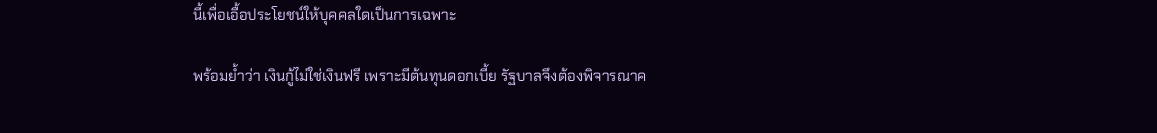นี้เพื่อเอื้อประโยชน์ให้บุคคลใดเป็นการเฉพาะ

พร้อมย้ำว่า เงินกู้ไม่ใช่เงินฟรี เพราะมีต้นทุนดอกเบี้ย รัฐบาลจึงต้องพิจารณาค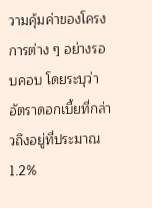วามคุ้มค่าของโครงการต่าง ๆ อย่างรอบคอบ โดยระบุว่าอัตราดอกเบี้ยที่กล่าวถึงอยู่ที่ประมาณ 1.2%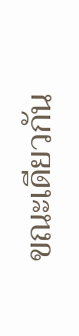ขณะเดียวกัน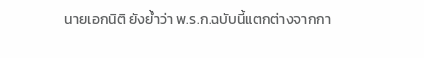นายเอกนิติ ยังย้ำว่า พ.ร.ก.ฉบับนี้แตกต่างจากกา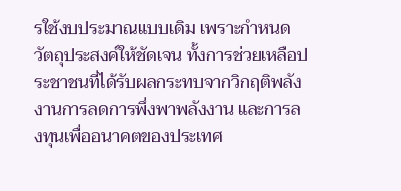รใช้งบประมาณแบบเดิม เพราะกำหนดวัตถุประสงค์ให้ชัดเจน ทั้งการช่วยเหลือประชาชนที่ได้รับผลกระทบจากวิกฤติพลังงานการลดการพึ่งพาพลังงาน และการลงทุนเพื่ออนาคตของประเทศ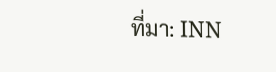ที่มา: INN